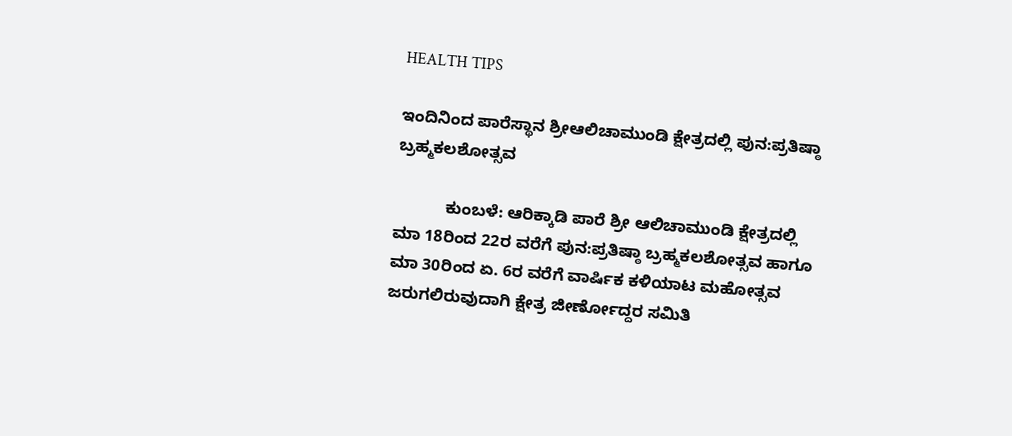HEALTH TIPS

ಇಂದಿನಿಂದ ಪಾರೆಸ್ಥಾನ ಶ್ರೀಆಲಿಚಾಮುಂಡಿ ಕ್ಷೇತ್ರದಲ್ಲಿ ಪುನ:ಪ್ರತಿಷ್ಠಾ ಬ್ರಹ್ಮಕಲಶೋತ್ಸವ

           ಕುಂಬಳೆ: ಆರಿಕ್ಕಾಡಿ ಪಾರೆ ಶ್ರೀ ಆಲಿಚಾಮುಂಡಿ ಕ್ಷೇತ್ರದಲ್ಲಿ ಮಾ 18ರಿಂದ 22ರ ವರೆಗೆ ಪುನ:ಪ್ರತಿಷ್ಠಾ ಬ್ರಹ್ಮಕಲಶೋತ್ಸವ ಹಾಗೂ ಮಾ 30ರಿಂದ ಏ. 6ರ ವರೆಗೆ ವಾರ್ಷಿಕ ಕಳಿಯಾಟ ಮಹೋತ್ಸವ ಜರುಗಲಿರುವುದಾಗಿ ಕ್ಷೇತ್ರ ಜೀರ್ಣೋದ್ದರ ಸಮಿತಿ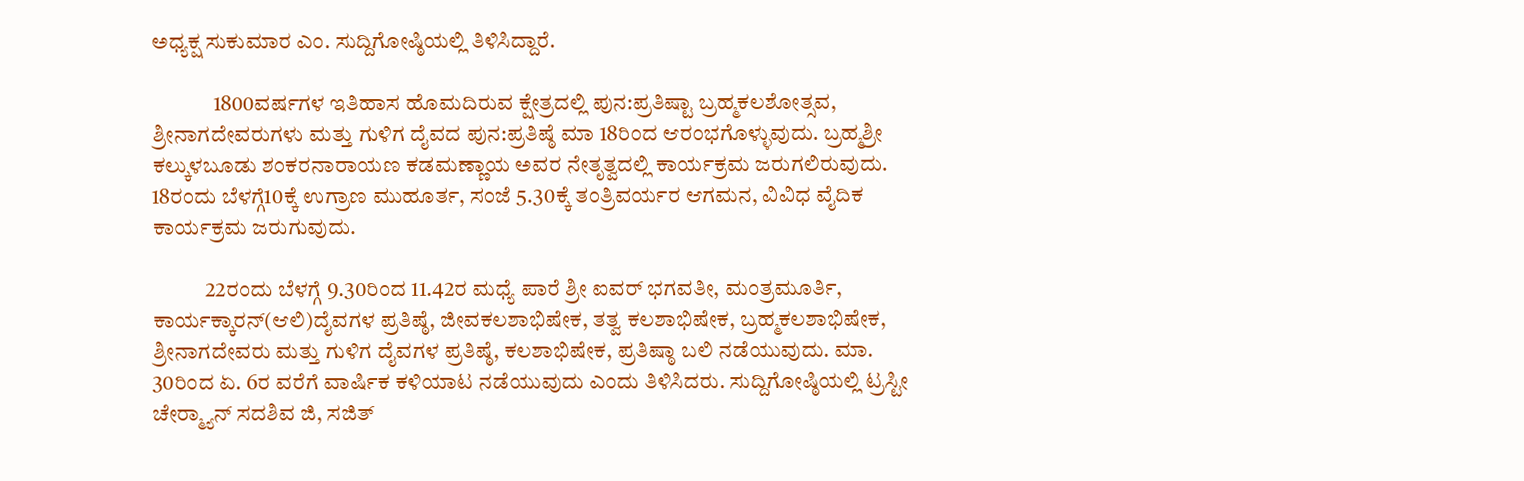ಅಧ್ಯಕ್ಷ ಸುಕುಮಾರ ಎಂ. ಸುದ್ದಿಗೋಷ್ಠಿಯಲ್ಲಿ ತಿಳಿಸಿದ್ದಾರೆ.

              1800ವರ್ಷಗಳ ಇತಿಹಾಸ ಹೊಮದಿರುವ ಕ್ಷೇತ್ರದಲ್ಲಿ ಪುನ:ಪ್ರತಿಷ್ಟಾ ಬ್ರಹ್ಮಕಲಶೋತ್ಸವ, ಶ್ರೀನಾಗದೇವರುಗಳು ಮತ್ತು ಗುಳಿಗ ದೈವದ ಪುನ:ಪ್ರತಿಷ್ಠೆ ಮಾ 18ರಿಂದ ಆರಂಭಗೊಳ್ಳುವುದು. ಬ್ರಹ್ಮಶ್ರೀ ಕಲ್ಕುಳಬೂಡು ಶಂಕರನಾರಾಯಣ ಕಡಮಣ್ಣಾಯ ಅವರ ನೇತೃತ್ವದಲ್ಲಿ ಕಾರ್ಯಕ್ರಮ ಜರುಗಲಿರುವುದು. 18ರಂದು ಬೆಳಗ್ಗೆ10ಕ್ಕೆ ಉಗ್ರಾಣ ಮುಹೂರ್ತ, ಸಂಜೆ 5.30ಕ್ಕೆ ತಂತ್ರಿವರ್ಯರ ಆಗಮನ, ವಿವಿಧ ವೈದಿಕ ಕಾರ್ಯಕ್ರಮ ಜರುಗುವುದು.

            22ರಂದು ಬೆಳಗ್ಗೆ 9.30ರಿಂದ 11.42ರ ಮಧ್ಯೆ ಪಾರೆ ಶ್ರೀ ಐವರ್ ಭಗವತೀ, ಮಂತ್ರಮೂರ್ತಿ, ಕಾರ್ಯಕ್ಕಾರನ್(ಆಲಿ)ದೈವಗಳ ಪ್ರತಿಷ್ಠೆ, ಜೀವಕಲಶಾಭಿಷೇಕ, ತತ್ವ ಕಲಶಾಭಿಷೇಕ, ಬ್ರಹ್ಮಕಲಶಾಭಿಷೇಕ, ಶ್ರೀನಾಗದೇವರು ಮತ್ತು ಗುಳಿಗ ದೈವಗಳ ಪ್ರತಿಷ್ಠೆ, ಕಲಶಾಭಿಷೇಕ, ಪ್ರತಿಷ್ಠಾ ಬಲಿ ನಡೆಯುವುದು. ಮಾ. 30ರಿಂದ ಏ. 6ರ ವರೆಗೆ ವಾರ್ಷಿಕ ಕಳಿಯಾಟ ನಡೆಯುವುದು ಎಂದು ತಿಳಿಸಿದರು. ಸುದ್ದಿಗೋಷ್ಠಿಯಲ್ಲಿ ಟ್ರಸ್ಟೀ ಚೇರ್‍ಮ್ಯಾನ್ ಸದಶಿವ ಜಿ, ಸಜಿತ್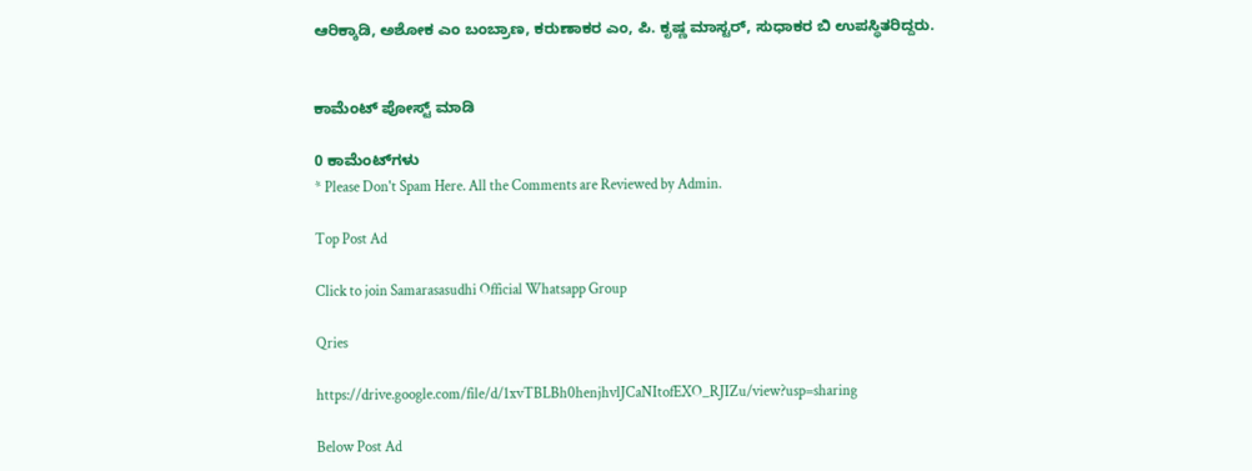ಆರಿಕ್ಕಾಡಿ, ಅಶೋಕ ಎಂ ಬಂಬ್ರಾಣ, ಕರುಣಾಕರ ಎಂ, ಪಿ. ಕೃಷ್ಣ ಮಾಸ್ಟರ್, ಸುಧಾಕರ ಬಿ ಉಪಸ್ಥಿತರಿದ್ದರು.


ಕಾಮೆಂಟ್‌‌ ಪೋಸ್ಟ್‌ ಮಾಡಿ

0 ಕಾಮೆಂಟ್‌ಗಳು
* Please Don't Spam Here. All the Comments are Reviewed by Admin.

Top Post Ad

Click to join Samarasasudhi Official Whatsapp Group

Qries

https://drive.google.com/file/d/1xvTBLBh0henjhvlJCaNItofEXO_RJIZu/view?usp=sharing

Below Post Ad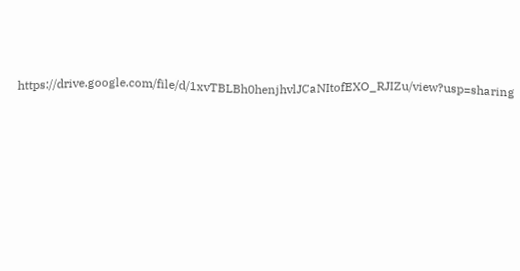https://drive.google.com/file/d/1xvTBLBh0henjhvlJCaNItofEXO_RJIZu/view?usp=sharing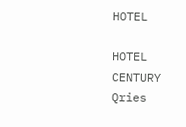HOTEL

HOTEL
CENTURY
Qries